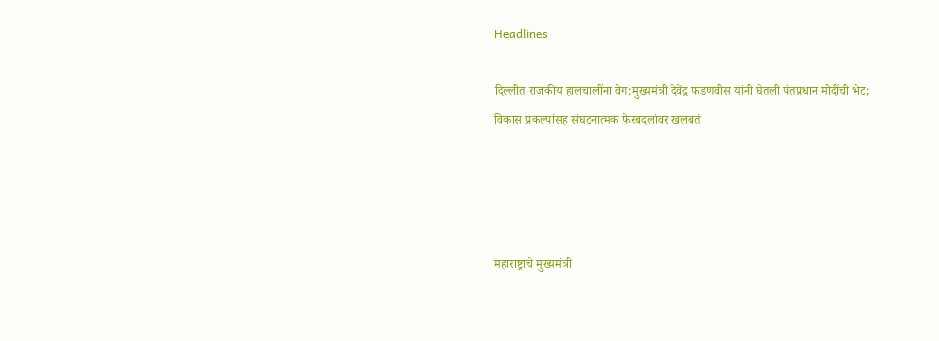Headlines

दिल्लीत राजकीय हालचालींना वेग:मुख्यमंत्री देवेंद्र फडणवीस यांनी घेतली पंतप्रधान मोदींची भेट; विकास प्रकल्पांसह संघटनात्मक फेरबदलांवर खलबतं




महाराष्ट्राचे मुख्यमंत्री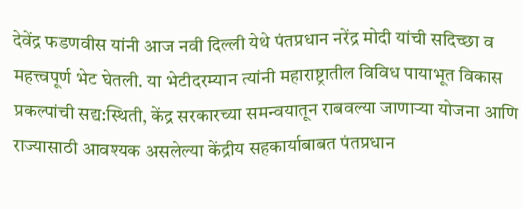देवेंद्र फडणवीस यांनी आज नवी दिल्ली येथे पंतप्रधान नरेंद्र मोदी यांची सदिच्छा व महत्त्वपूर्ण भेट घेतली. या भेटीदरम्यान त्यांनी महाराष्ट्रातील विविध पायाभूत विकास प्रकल्पांची सद्य:स्थिती, केंद्र सरकारच्या समन्वयातून राबवल्या जाणाऱ्या योजना आणि राज्यासाठी आवश्यक असलेल्या केंद्रीय सहकार्याबाबत पंतप्रधान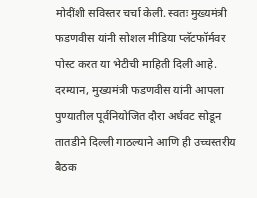मोदींशी सविस्तर चर्चा केली. स्वतः मुख्यमंत्री फडणवीस यांनी सोशल मीडिया प्लॅटफॉर्मवर पोस्ट करत या भेटीची माहिती दिली आहे. दरम्यान, मुख्यमंत्री फडणवीस यांनी आपला पुण्यातील पूर्वनियोजित दौरा अर्धवट सोडून तातडीने दिल्ली गाठल्याने आणि ही उच्चस्तरीय बैठक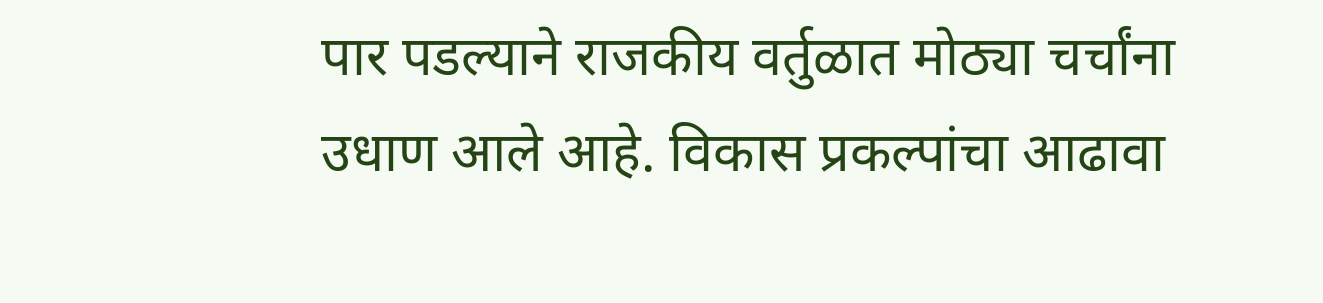पार पडल्याने राजकीय वर्तुळात मोठ्या चर्चांना उधाण आले आहे. विकास प्रकल्पांचा आढावा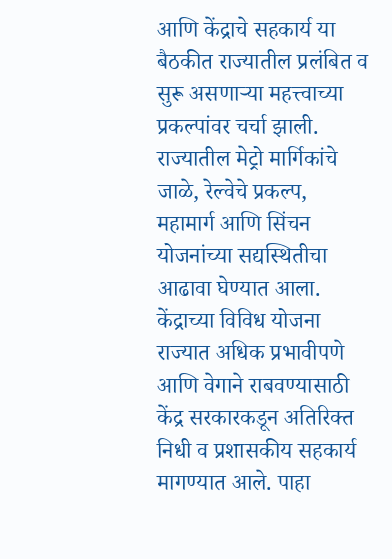आणि केंद्राचे सहकार्य या बैठकीत राज्यातील प्रलंबित व सुरू असणाऱ्या महत्त्वाच्या प्रकल्पांवर चर्चा झाली. राज्यातील मेट्रो मार्गिकांचे जाळे, रेल्वेचे प्रकल्प, महामार्ग आणि सिंचन योजनांच्या सद्यस्थितीचा आढावा घेण्यात आला. केंद्राच्या विविध योजना राज्यात अधिक प्रभावीपणे आणि वेगाने राबवण्यासाठी केंद्र सरकारकडून अतिरिक्त निधी व प्रशासकीय सहकार्य मागण्यात आले. पाहा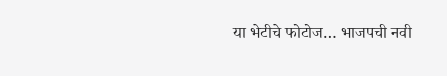या भेटीचे फोटोज… भाजपची नवी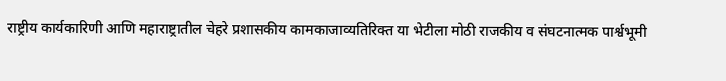राष्ट्रीय कार्यकारिणी आणि महाराष्ट्रातील चेहरे प्रशासकीय कामकाजाव्यतिरिक्त या भेटीला मोठी राजकीय व संघटनात्मक पार्श्वभूमी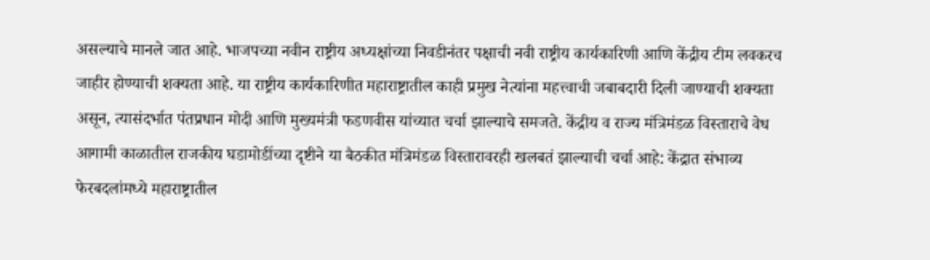असल्याचे मानले जात आहे. भाजपच्या नवीन राष्ट्रीय अध्यक्षांच्या निवडीनंतर पक्षाची नवी राष्ट्रीय कार्यकारिणी आणि केंद्रीय टीम लवकरच जाहीर होण्याची शक्यता आहे. या राष्ट्रीय कार्यकारिणीत महाराष्ट्रातील काही प्रमुख नेत्यांना महत्त्वाची जबाबदारी दिली जाण्याची शक्यता असून, त्यासंदर्भात पंतप्रधान मोदी आणि मुख्यमंत्री फडणवीस यांच्यात चर्चा झाल्याचे समजते. केंद्रीय व राज्य मंत्रिमंडळ विस्ताराचे वेध आगामी काळातील राजकीय घडामोडींच्या दृष्टीने या बैठकीत मंत्रिमंडळ विस्तारावरही खलबतं झाल्याची चर्चा आहे: केंद्रात संभाव्य फेरबदलांमध्ये महाराष्ट्रातील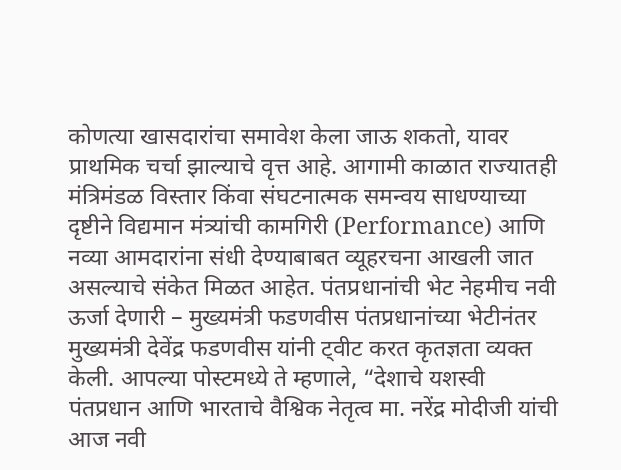कोणत्या खासदारांचा समावेश केला जाऊ शकतो, यावर प्राथमिक चर्चा झाल्याचे वृत्त आहे. आगामी काळात राज्यातही मंत्रिमंडळ विस्तार किंवा संघटनात्मक समन्वय साधण्याच्या दृष्टीने विद्यमान मंत्र्यांची कामगिरी (Performance) आणि नव्या आमदारांना संधी देण्याबाबत व्यूहरचना आखली जात असल्याचे संकेत मिळत आहेत. पंतप्रधानांची भेट नेहमीच नवी ऊर्जा देणारी – मुख्यमंत्री फडणवीस पंतप्रधानांच्या भेटीनंतर मुख्यमंत्री देवेंद्र फडणवीस यांनी ट्वीट करत कृतज्ञता व्यक्त केली. आपल्या पोस्टमध्ये ते म्हणाले, “देशाचे यशस्वी पंतप्रधान आणि भारताचे वैश्विक नेतृत्व मा. नरेंद्र मोदीजी यांची आज नवी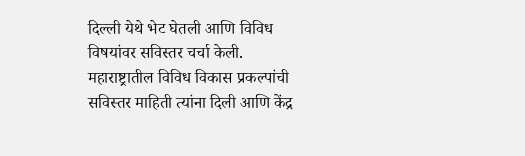दिल्ली येथे भेट घेतली आणि विविध विषयांवर सविस्तर चर्चा केली. महाराष्ट्रातील विविध विकास प्रकल्पांची सविस्तर माहिती त्यांना दिली आणि केंद्र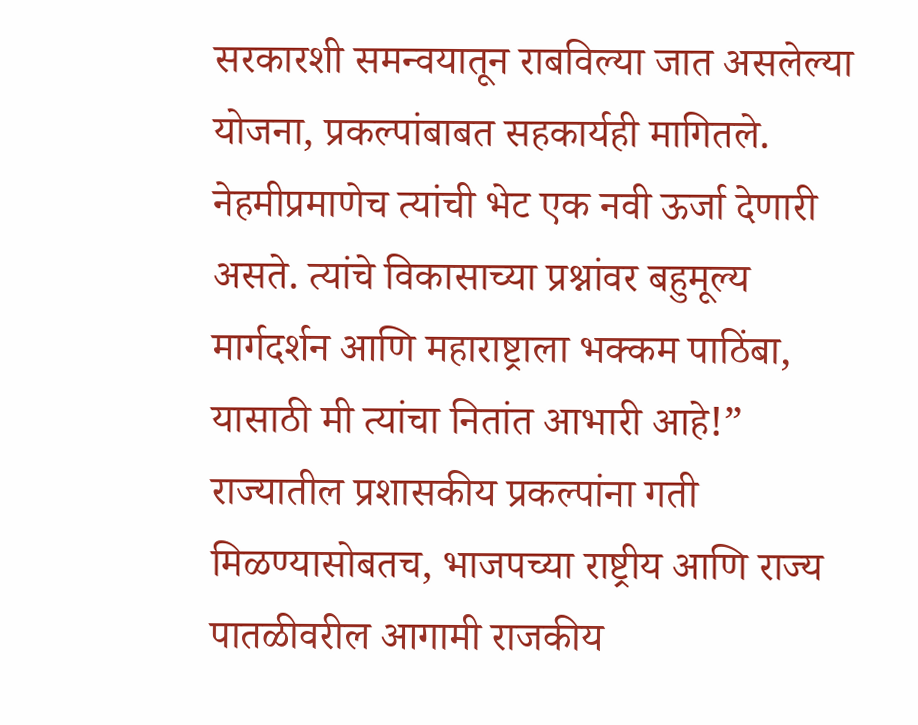सरकारशी समन्वयातून राबविल्या जात असलेल्या योजना, प्रकल्पांबाबत सहकार्यही मागितले. नेहमीप्रमाणेच त्यांची भेट एक नवी ऊर्जा देणारी असते. त्यांचे विकासाच्या प्रश्नांवर बहुमूल्य मार्गदर्शन आणि महाराष्ट्राला भक्कम पाठिंबा, यासाठी मी त्यांचा नितांत आभारी आहे!” राज्यातील प्रशासकीय प्रकल्पांना गती मिळण्यासोबतच, भाजपच्या राष्ट्रीय आणि राज्य पातळीवरील आगामी राजकीय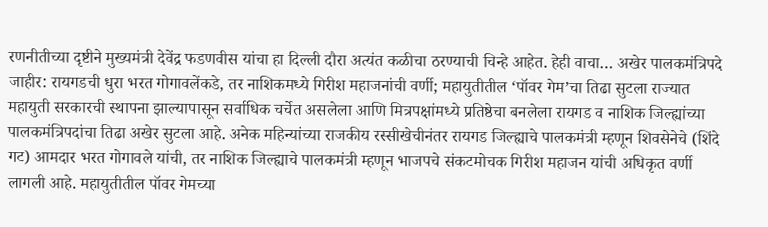रणनीतीच्या दृष्टीने मुख्यमंत्री देवेंद्र फडणवीस यांचा हा दिल्ली दौरा अत्यंत कळीचा ठरण्याची चिन्हे आहेत. हेही वाचा… अखेर पालकमंत्रिपदे जाहीर: रायगडची धुरा भरत गोगावलेंकडे, तर नाशिकमध्ये गिरीश महाजनांची वर्णी; महायुतीतील ‘पॉवर गेम’चा तिढा सुटला राज्यात महायुती सरकारची स्थापना झाल्यापासून सर्वाधिक चर्चेत असलेला आणि मित्रपक्षांमध्ये प्रतिष्ठेचा बनलेला रायगड व नाशिक जिल्ह्यांच्या पालकमंत्रिपदांचा तिढा अखेर सुटला आहे. अनेक महिन्यांच्या राजकीय रस्सीखेचीनंतर रायगड जिल्ह्याचे पालकमंत्री म्हणून शिवसेनेचे (शिंदे गट) आमदार भरत गोगावले यांची, तर नाशिक जिल्ह्याचे पालकमंत्री म्हणून भाजपचे संकटमोचक गिरीश महाजन यांची अधिकृत वर्णी लागली आहे. महायुतीतील पॉवर गेमच्या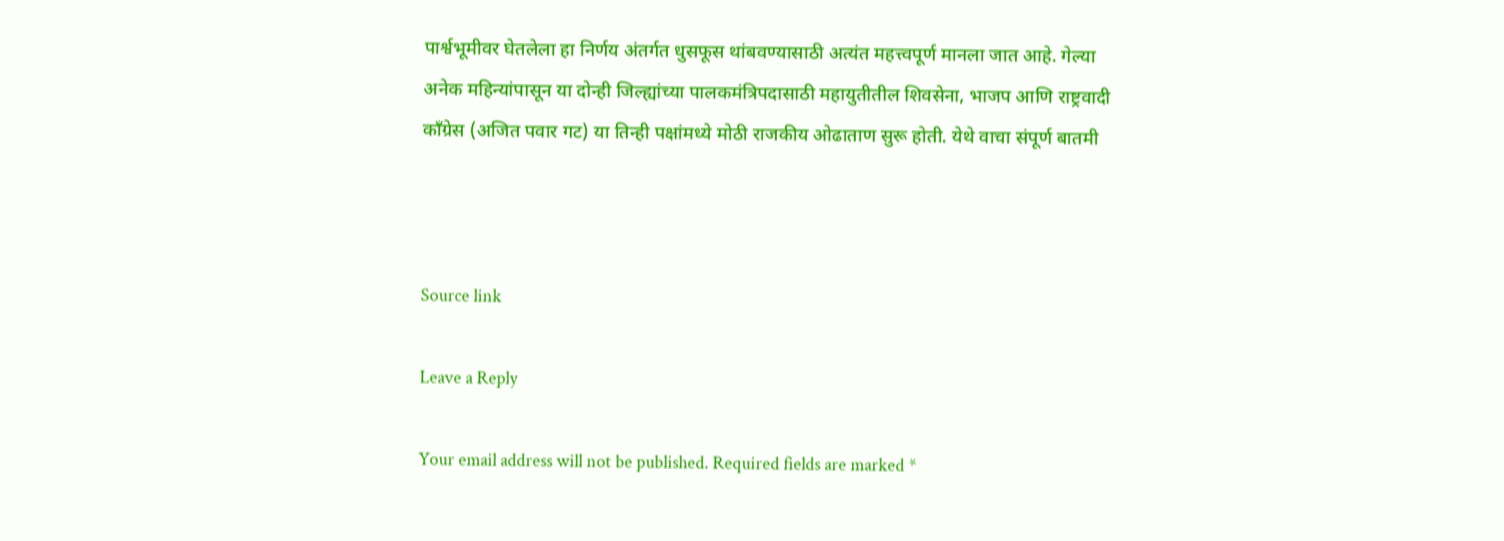पार्श्वभूमीवर घेतलेला हा निर्णय अंतर्गत धुसफूस थांबवण्यासाठी अत्यंत महत्त्वपूर्ण मानला जात आहे. गेल्या अनेक महिन्यांपासून या दोन्ही जिल्ह्यांच्या पालकमंत्रिपदासाठी महायुतीतील शिवसेना, भाजप आणि राष्ट्रवादी काँग्रेस (अजित पवार गट) या तिन्ही पक्षांमध्ये मोठी राजकीय ओढाताण सुरू होती. येथे वाचा संपूर्ण बातमी



Source link

Leave a Reply

Your email address will not be published. Required fields are marked *